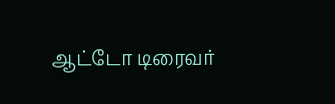ஆட்டோ டிரைவர்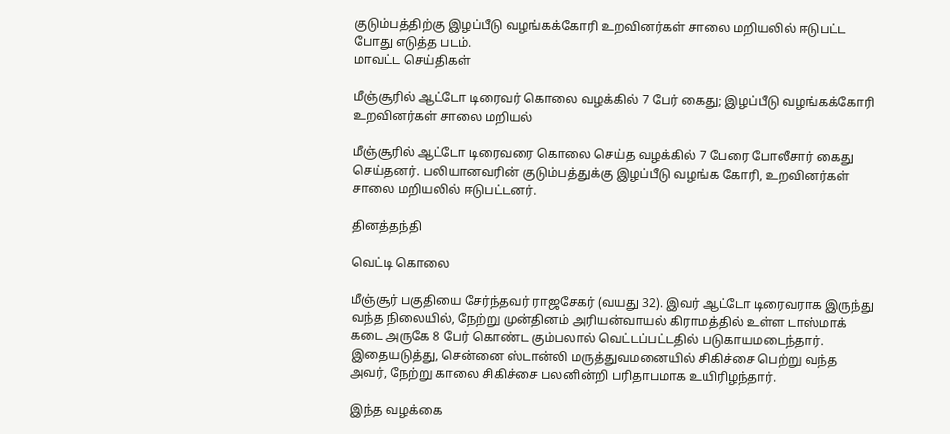குடும்பத்திற்கு இழப்பீடு வழங்கக்கோரி உறவினர்கள் சாலை மறியலில் ஈடுபட்ட போது எடுத்த படம்.
மாவட்ட செய்திகள்

மீஞ்சூரில் ஆட்டோ டிரைவர் கொலை வழக்கில் 7 பேர் கைது; இழப்பீடு வழங்கக்கோரி உறவினர்கள் சாலை மறியல்

மீஞ்சூரில் ஆட்டோ டிரைவரை கொலை செய்த வழக்கில் 7 பேரை போலீசார் கைது செய்தனர். பலியானவரின் குடும்பத்துக்கு இழப்பீடு வழங்க கோரி, உறவினர்கள் சாலை மறியலில் ஈடுபட்டனர்.

தினத்தந்தி

வெட்டி கொலை

மீஞ்சூர் பகுதியை சேர்ந்தவர் ராஜசேகர் (வயது 32). இவர் ஆட்டோ டிரைவராக இருந்து வந்த நிலையில், நேற்று முன்தினம் அரியன்வாயல் கிராமத்தில் உள்ள டாஸ்மாக் கடை அருகே 8 பேர் கொண்ட கும்பலால் வெட்டப்பட்டதில் படுகாயமடைந்தார். இதையடுத்து, சென்னை ஸ்டான்லி மருத்துவமனையில் சிகிச்சை பெற்று வந்த அவர், நேற்று காலை சிகிச்சை பலனின்றி பரிதாபமாக உயிரிழந்தார்.

இந்த வழக்கை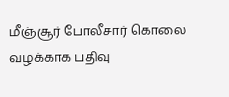மீஞ்சூர் போலீசார் கொலை வழக்காக பதிவு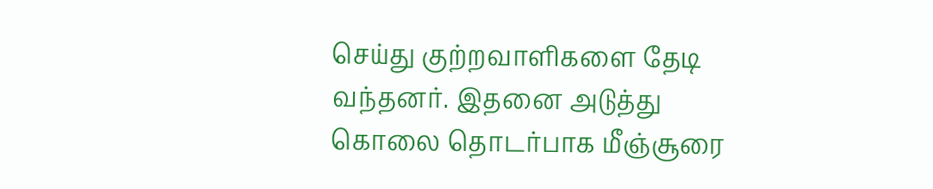செய்து குற்றவாளிகளை தேடி வந்தனர். இதனை அடுத்து கொலை தொடர்பாக மீஞ்சூரை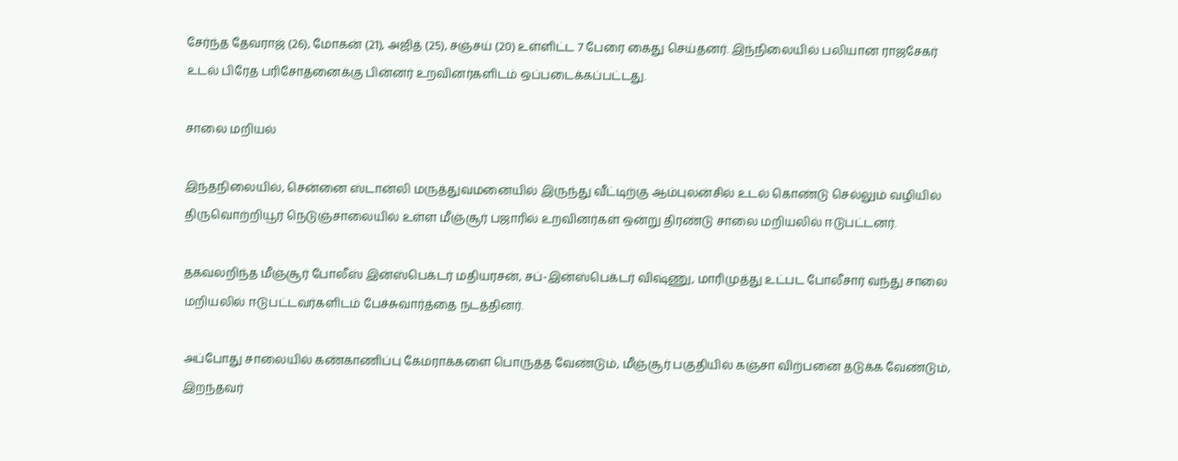சேர்ந்த தேவராஜ் (26), மோகன் (21), அஜித் (25), சஞ்சய் (20) உள்ளிட்ட 7 பேரை கைது செய்தனர். இந்நிலையில் பலியான ராஜசேகர் உடல் பிரேத பரிசோதனைக்கு பின்னர் உறவினர்களிடம் ஒப்படைக்கப்பட்டது.

சாலை மறியல்

இந்தநிலையில், சென்னை ஸ்டான்லி மருத்துவமனையில் இருந்து வீட்டிற்கு ஆம்புலன்சில் உடல் கொண்டு செல்லும் வழியில் திருவொற்றியூர் நெடுஞ்சாலையில் உள்ள மீஞ்சூர் பஜாரில் உறவினர்கள் ஒன்று திரண்டு சாலை மறியலில் ஈடுபட்டனர்.

தகவலறிந்த மீஞ்சூர் போலீஸ் இன்ஸ்பெக்டர் மதியரசன், சப்-இன்ஸ்பெக்டர் விஷ்ணு, மாரிமுத்து உட்பட போலீசார் வந்து சாலை மறியலில் ஈடுபட்டவர்களிடம் பேச்சுவார்த்தை நடத்தினர்.

அப்போது சாலையில் கண்காணிப்பு கேமராக்களை பொருத்த வேண்டும், மீஞ்சூர் பகுதியில் கஞ்சா விற்பனை தடுக்க வேண்டும், இறந்தவர்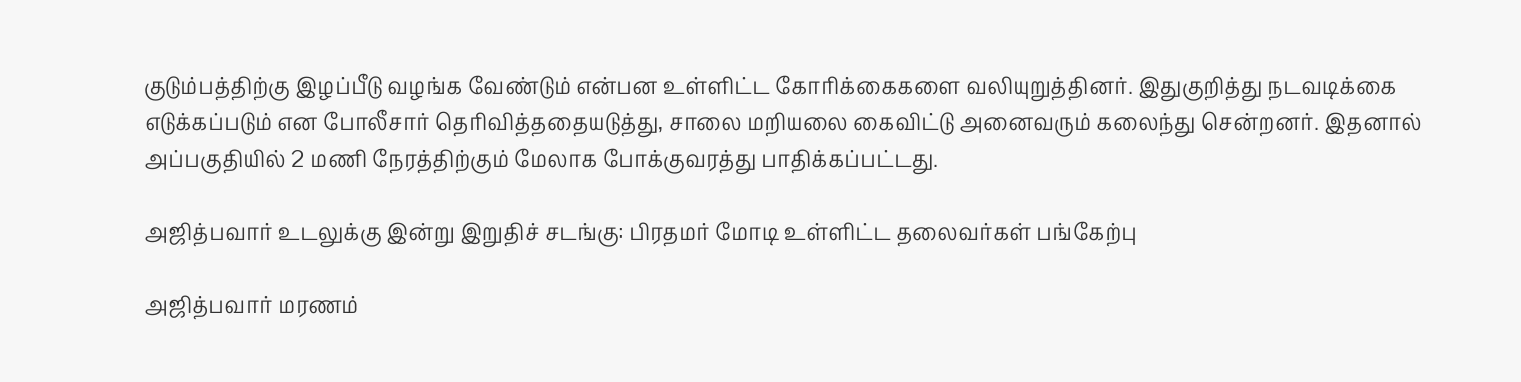குடும்பத்திற்கு இழப்பீடு வழங்க வேண்டும் என்பன உள்ளிட்ட கோரிக்கைகளை வலியுறுத்தினர். இதுகுறித்து நடவடிக்கை எடுக்கப்படும் என போலீசார் தெரிவித்ததையடுத்து, சாலை மறியலை கைவிட்டு அனைவரும் கலைந்து சென்றனர். இதனால் அப்பகுதியில் 2 மணி நேரத்திற்கும் மேலாக போக்குவரத்து பாதிக்கப்பட்டது.

அஜித்பவார் உடலுக்கு இன்று இறுதிச் சடங்கு: பிரதமர் மோடி உள்ளிட்ட தலைவர்கள் பங்கேற்பு

அஜித்பவார் மரணம்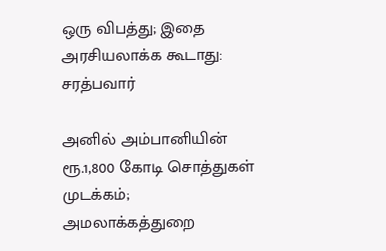ஒரு விபத்து; இதை அரசியலாக்க கூடாது: சரத்பவார்

அனில் அம்பானியின் ரூ.1,800 கோடி சொத்துகள் முடக்கம்; அமலாக்கத்துறை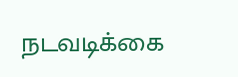நடவடிக்கை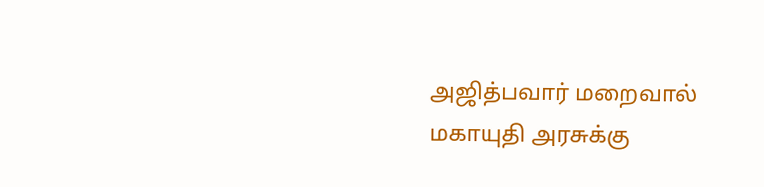அஜித்பவார் மறைவால் மகாயுதி அரசுக்கு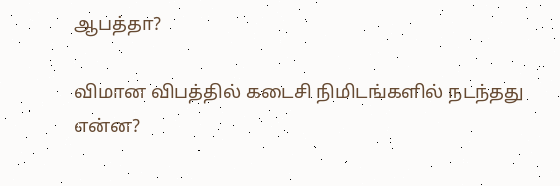ஆபத்தா?

விமான விபத்தில் கடைசி நிமிடங்களில் நடந்தது என்ன?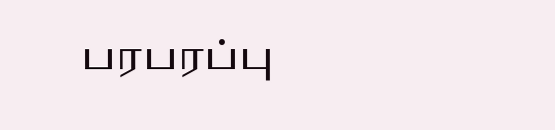பரபரப்பு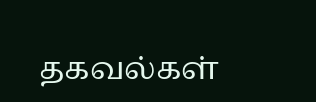தகவல்கள்